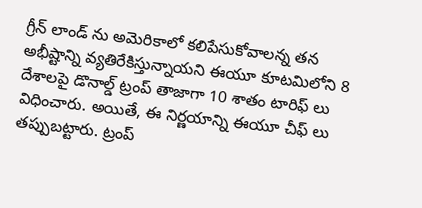గ్రీన్ లాండ్ ను అమెరికాలో కలిపేసుకోవాలన్న తన అభీష్టాన్ని వ్యతిరేకిస్తున్నాయని ఈయూ కూటమిలోని 8 దేశాలపై డొనాల్డ్ ట్రంప్ తాజాగా 10 శాతం టారిఫ్ లు విధించారు. అయితే, ఈ నిర్ణయాన్ని ఈయూ చీఫ్ లు తప్పుబట్టారు. ట్రంప్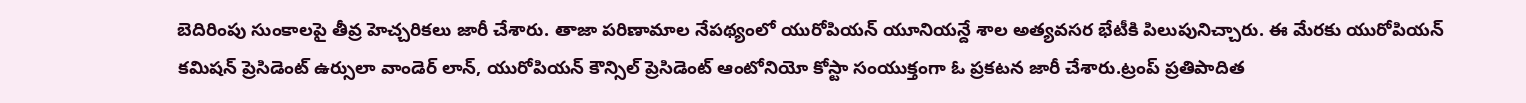బెదిరింపు సుంకాలపై తీవ్ర హెచ్చరికలు జారీ చేశారు. తాజా పరిణామాల నేపథ్యంలో యురోపియన్ యూనియన్దే శాల అత్యవసర భేటీకి పిలుపునిచ్చారు. ఈ మేరకు యురోపియన్ కమిషన్ ప్రెసిడెంట్ ఉర్సులా వాండెర్ లాన్, యురోపియన్ కౌన్సిల్ ప్రెసిడెంట్ ఆంటోనియో కోస్టా సంయుక్తంగా ఓ ప్రకటన జారీ చేశారు.ట్రంప్ ప్రతిపాదిత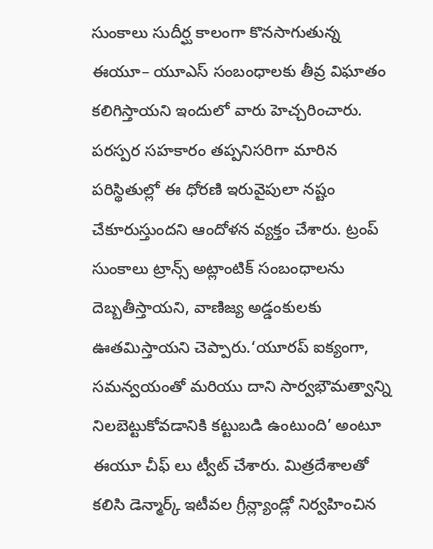సుంకాలు సుదీర్ఘ కాలంగా కొనసాగుతున్న ఈయూ– యూఎస్ సంబంధాలకు తీవ్ర విఘాతం కలిగిస్తాయని ఇందులో వారు హెచ్చరించారు. పరస్పర సహకారం తప్పనిసరిగా మారిన పరిస్థితుల్లో ఈ ధోరణి ఇరువైపులా నష్టం చేకూరుస్తుందని ఆందోళన వ్యక్తం చేశారు. ట్రంప్ సుంకాలు ట్రాన్స్ అట్లాంటిక్ సంబంధాలను దెబ్బతీస్తాయని, వాణిజ్య అడ్డంకులకు ఊతమిస్తాయని చెప్పారు.‘యూరప్ ఐక్యంగా, సమన్వయంతో మరియు దాని సార్వభౌమత్వాన్ని నిలబెట్టుకోవడానికి కట్టుబడి ఉంటుంది’ అంటూ ఈయూ చీఫ్ లు ట్వీట్ చేశారు. మిత్రదేశాలతో కలిసి డెన్మార్క్ ఇటీవల గ్రీన్ల్యాండ్లో నిర్వహించిన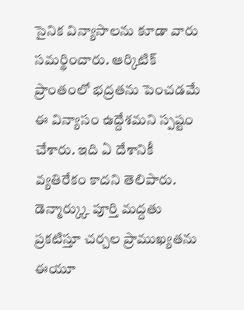సైనిక విన్యాసాలను కూడా వారు సమర్థించారు. ఆర్కిటిక్ ప్రాంతంలో భద్రతను పెంచడమే ఈ విన్యాసం ఉద్దేశమని స్పష్టం చేశారు. ఇది ఏ దేశానికీ వ్యతిరేకం కాదని తెలిపారు. డెన్మార్క్కు పూర్తి మద్దతు ప్రకటిస్తూ చర్చల ప్రాముఖ్యతను ఈయూ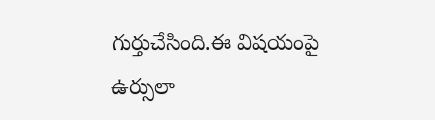గుర్తుచేసింది.ఈ విషయంపై ఉర్సులా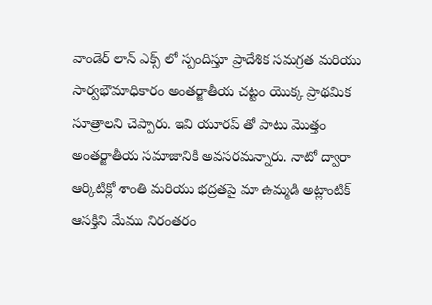వాండెర్ లాన్ ఎక్స్ లో స్పందిస్తూ ప్రాదేశిక సమగ్రత మరియు సార్వభౌమాధికారం అంతర్జాతీయ చట్టం యొక్క ప్రాథమిక సూత్రాలని చెప్పారు. ఇవి యూరప్ తో పాటు మొత్తం అంతర్జాతీయ సమాజానికి అవసరమన్నారు. నాటో ద్వారా ఆర్కిటిక్లో శాంతి మరియు భద్రతపై మా ఉమ్మడి అట్లాంటిక్ ఆసక్తిని మేము నిరంతరం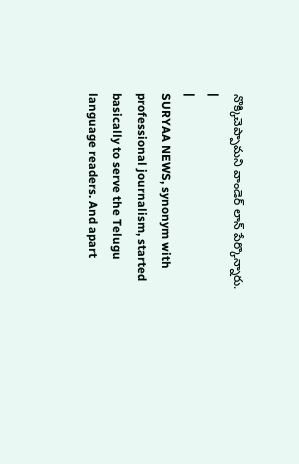నొక్కిచెప్పామని వాండెర్ లాన్ పేర్కొన్నారు.
|
|
SURYAA NEWS, synonym with professional journalism, started basically to serve the Telugu language readers. And apart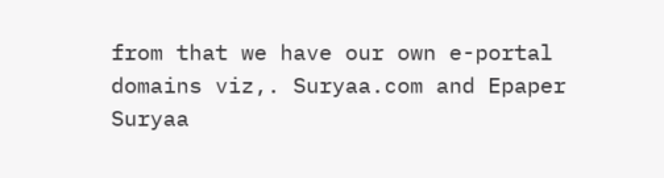from that we have our own e-portal domains viz,. Suryaa.com and Epaper Suryaa